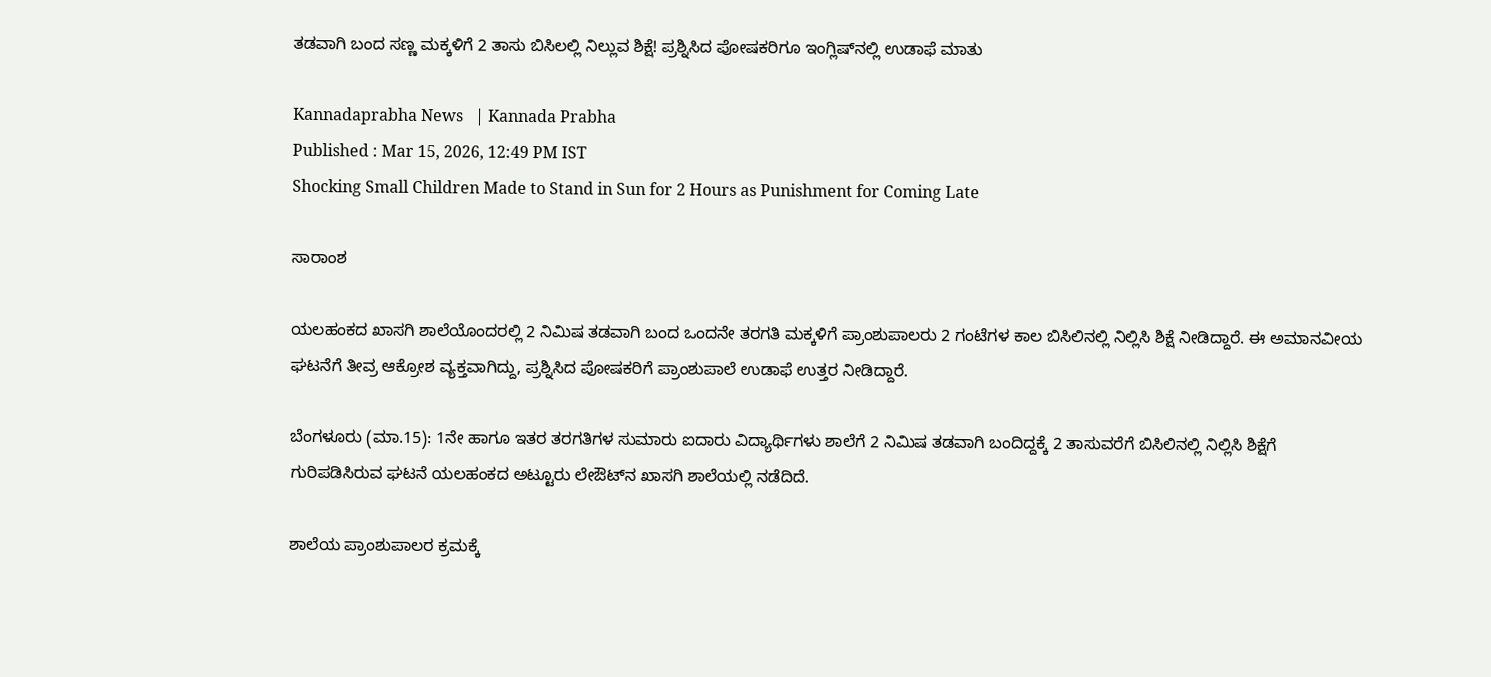ತಡವಾಗಿ ಬಂದ ಸಣ್ಣ ಮಕ್ಕಳಿಗೆ 2 ತಾಸು ಬಿಸಿಲಲ್ಲಿ ನಿಲ್ಲುವ ಶಿಕ್ಷೆ! ಪ್ರಶ್ನಿಸಿದ ಪೋಷಕರಿಗೂ ಇಂಗ್ಲಿಷ್‌ನಲ್ಲಿ ಉಡಾಫೆ ಮಾತು

Kannadaprabha News   | Kannada Prabha
Published : Mar 15, 2026, 12:49 PM IST
Shocking Small Children Made to Stand in Sun for 2 Hours as Punishment for Coming Late

ಸಾರಾಂಶ

ಯಲಹಂಕದ ಖಾಸಗಿ ಶಾಲೆಯೊಂದರಲ್ಲಿ 2 ನಿಮಿಷ ತಡವಾಗಿ ಬಂದ ಒಂದನೇ ತರಗತಿ ಮಕ್ಕಳಿಗೆ ಪ್ರಾಂಶುಪಾಲರು 2 ಗಂಟೆಗಳ ಕಾಲ ಬಿಸಿಲಿನಲ್ಲಿ ನಿಲ್ಲಿಸಿ ಶಿಕ್ಷೆ ನೀಡಿದ್ದಾರೆ. ಈ ಅಮಾನವೀಯ ಘಟನೆಗೆ ತೀವ್ರ ಆಕ್ರೋಶ ವ್ಯಕ್ತವಾಗಿದ್ದು, ಪ್ರಶ್ನಿಸಿದ ಪೋಷಕರಿಗೆ ಪ್ರಾಂಶುಪಾಲೆ ಉಡಾಫೆ ಉತ್ತರ ನೀಡಿದ್ದಾರೆ.

ಬೆಂಗಳೂರು (ಮಾ.15): 1ನೇ ಹಾಗೂ ಇತರ ತರಗತಿಗಳ ಸುಮಾರು ಐದಾರು ವಿದ್ಯಾರ್ಥಿಗಳು ಶಾಲೆಗೆ 2 ನಿಮಿಷ ತಡವಾಗಿ ಬಂದಿದ್ದಕ್ಕೆ 2 ತಾಸುವರೆಗೆ ಬಿಸಿಲಿನಲ್ಲಿ ನಿಲ್ಲಿಸಿ ಶಿಕ್ಷೆಗೆ ಗುರಿಪಡಿಸಿರುವ ಘಟನೆ ಯಲಹಂಕದ ಅಟ್ಟೂರು ಲೇಔಟ್‌ನ ಖಾಸಗಿ ಶಾಲೆಯಲ್ಲಿ ನಡೆದಿದೆ.

ಶಾಲೆಯ ಪ್ರಾಂಶುಪಾಲರ ಕ್ರಮಕ್ಕೆ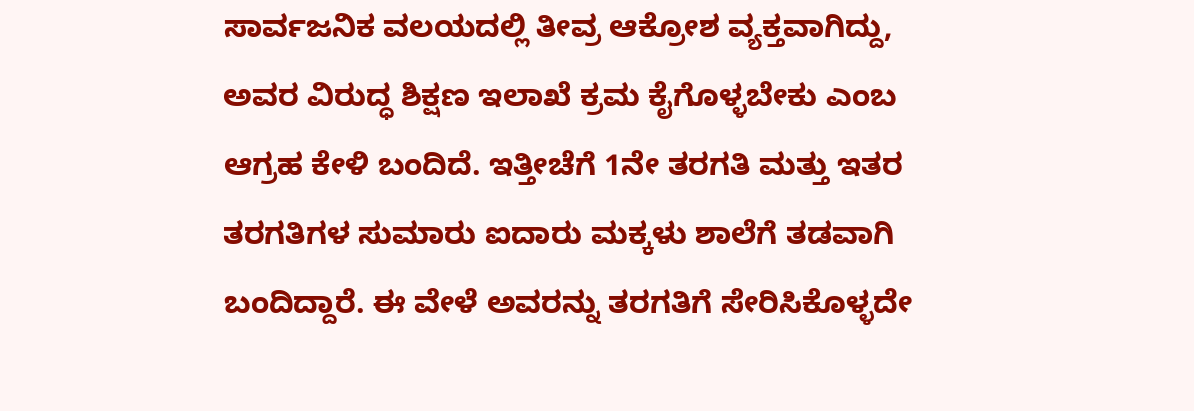ಸಾರ್ವಜನಿಕ ವಲಯದಲ್ಲಿ ತೀವ್ರ ಆಕ್ರೋಶ ವ್ಯಕ್ತವಾಗಿದ್ದು, ಅವರ ವಿರುದ್ಧ ಶಿಕ್ಷಣ ಇಲಾಖೆ ಕ್ರಮ ಕೈಗೊಳ್ಳಬೇಕು ಎಂಬ ಆಗ್ರಹ ಕೇಳಿ ಬಂದಿದೆ. ಇತ್ತೀಚೆಗೆ 1ನೇ ತರಗತಿ ಮತ್ತು ಇತರ ತರಗತಿಗಳ ಸುಮಾರು ಐದಾರು ಮಕ್ಕಳು ಶಾಲೆಗೆ ತಡವಾಗಿ ಬಂದಿದ್ದಾರೆ. ಈ ವೇಳೆ ಅವರನ್ನು ತರಗತಿಗೆ ಸೇರಿಸಿಕೊಳ್ಳದೇ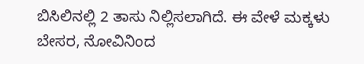ಬಿಸಿಲಿನಲ್ಲಿ 2 ತಾಸು ನಿಲ್ಲಿಸಲಾಗಿದೆ. ಈ ವೇಳೆ ಮಕ್ಕಳು ಬೇಸರ, ನೋವಿನಿಂದ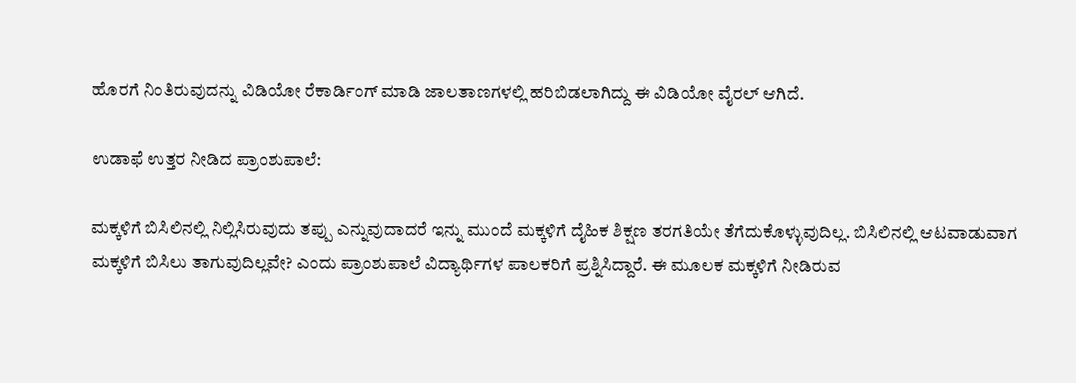ಹೊರಗೆ ನಿಂತಿರುವುದನ್ನು ವಿಡಿಯೋ ರೆಕಾರ್ಡಿಂಗ್ ಮಾಡಿ ಜಾಲತಾಣಗಳಲ್ಲಿ ಹರಿಬಿಡಲಾಗಿದ್ದು ಈ ವಿಡಿಯೋ ವೈರಲ್ ಆಗಿದೆ.

ಉಡಾಫೆ ಉತ್ತರ ನೀಡಿದ ಪ್ರಾಂಶುಪಾಲೆ:

ಮಕ್ಕಳಿಗೆ ಬಿಸಿಲಿನಲ್ಲಿ ನಿಲ್ಲಿಸಿರುವುದು ತಪ್ಪು ಎನ್ನುವುದಾದರೆ ಇನ್ನು ಮುಂದೆ ಮಕ್ಕಳಿಗೆ ದೈಹಿಕ ಶಿಕ್ಷಣ ತರಗತಿಯೇ ತೆಗೆದುಕೊಳ್ಳುವುದಿಲ್ಲ. ಬಿಸಿಲಿನಲ್ಲಿ ಆಟವಾಡುವಾಗ ಮಕ್ಕಳಿಗೆ ಬಿಸಿಲು ತಾಗುವುದಿಲ್ಲವೇ? ಎಂದು ಪ್ರಾಂಶುಪಾಲೆ ವಿದ್ಯಾರ್ಥಿಗಳ ಪಾಲಕರಿಗೆ ಪ್ರಶ್ನಿಸಿದ್ದಾರೆ. ಈ ಮೂಲಕ ಮಕ್ಕಳಿಗೆ ನೀಡಿರುವ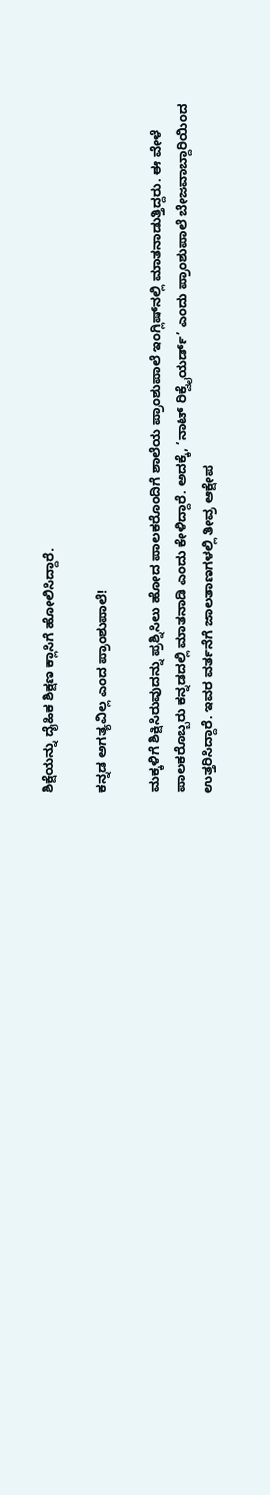ಶಿಕ್ಷೆಯನ್ನು ದೈಹಿಕ ಶಿಕ್ಷಣ ಕ್ಲಾಸಿಗೆ ಹೋಲಿಸಿದ್ದಾರೆ.

ಕನ್ನಡ ಅಗತ್ಯವಿಲ್ಲ ಎಂದ ಪ್ರಾಂಶುಪಾಲೆ!

ಮಕ್ಕಳಿಗೆ ಶಿಕ್ಷಿಸಿರುವುದನ್ನು ಪ್ರಶ್ನಿಸಿಲು ಹೋದ ಪಾಲಕರೊಂದಿಗೆ ಶಾಲೆಯ ಪ್ರಾಂಶುಪಾಲೆ ಇಂಗ್ಲಿಷ್‌ನಲ್ಲಿ ಮಾತನಾಡುತ್ತಿದ್ದರು. ಈ ವೇಳೆ ಪಾಲಕರೊಬ್ಬರು ಕನ್ನಡದಲ್ಲಿ ಮಾತನಾಡಿ ಎಂದು ಕೇಳಿದ್ದಾರೆ. ಅದಕ್ಕೆ, ‘ನಾಟ್ ರಿಕ್ವೈಯರ್ಡ್’ ಎಂದು ಪ್ರಾಂಶುಪಾಲೆ ಬೇಜವಾಬ್ದಾರಿಯಿಂದ ಉತ್ತರಿಸಿದ್ದಾರೆ. ಇವರ ವರ್ತನೆಗೆ ಜಾಲತಾಣಗಳಲ್ಲಿ ತೀವ್ರ ಆಕ್ಷೇಪ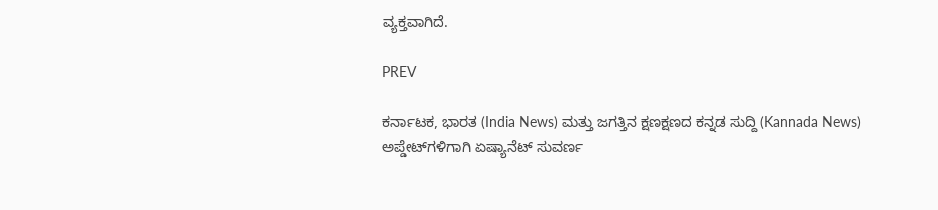ವ್ಯಕ್ತವಾಗಿದೆ.

PREV

ಕರ್ನಾಟಕ, ಭಾರತ (India News) ಮತ್ತು ಜಗತ್ತಿನ ಕ್ಷಣಕ್ಷಣದ ಕನ್ನಡ ಸುದ್ದಿ (Kannada News) ಅಪ್ಡೇಟ್‌ಗಳಿಗಾಗಿ ಏಷ್ಯಾನೆಟ್ ಸುವರ್ಣ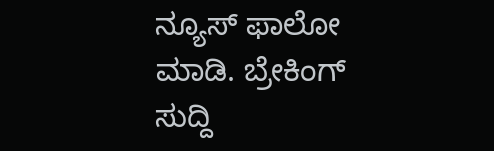ನ್ಯೂಸ್‌ ಫಾಲೋ ಮಾಡಿ. ಬ್ರೇಕಿಂಗ್ ಸುದ್ದಿ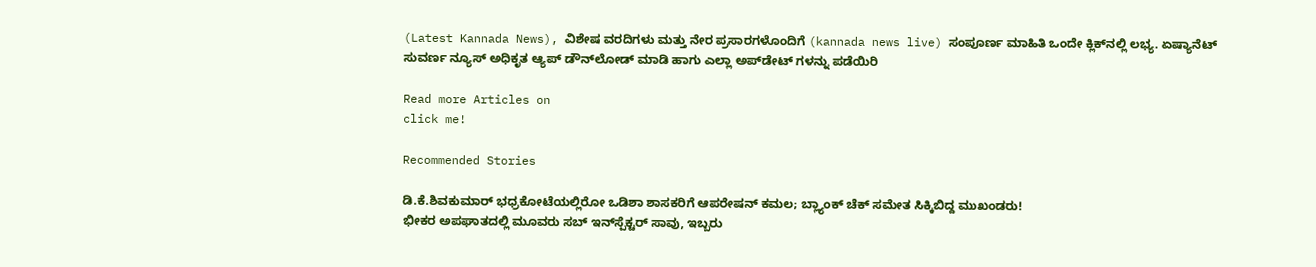(Latest Kannada News), ವಿಶೇಷ ವರದಿಗಳು ಮತ್ತು ನೇರ ಪ್ರಸಾರಗಳೊಂದಿಗೆ (kannada news live) ಸಂಪೂರ್ಣ ಮಾಹಿತಿ ಒಂದೇ ಕ್ಲಿಕ್‌ನಲ್ಲಿ ಲಭ್ಯ. ಏಷ್ಯಾನೆಟ್ ಸುವರ್ಣ ನ್ಯೂಸ್ ಅಧಿಕೃತ ಆ್ಯಪ್ ಡೌನ್‌ಲೋಡ್ ಮಾಡಿ ಹಾಗು ಎಲ್ಲಾ ಅಪ್‌ಡೇಟ್ ಗಳನ್ನು ಪಡೆಯಿರಿ

Read more Articles on
click me!

Recommended Stories

ಡಿ.ಕೆ.ಶಿವಕುಮಾರ್ ಭಧ್ರಕೋಟೆಯಲ್ಲಿರೋ ಒಡಿಶಾ ಶಾಸಕರಿಗೆ ಆಪರೇಷನ್ ಕಮಲ; ಬ್ಲ್ಯಾಂಕ್ ಚೆಕ್ ಸಮೇತ ಸಿಕ್ಕಿಬಿದ್ದ ಮುಖಂಡರು!
ಭೀಕರ ಅಪಘಾತದಲ್ಲಿ ಮೂವರು ಸಬ್ ಇನ್‌ಸ್ಪೆಕ್ಟರ್‌ ಸಾವು, ಇಬ್ಬರು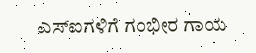ಎಸ್‌ಐಗಳಿಗೆ ಗಂಭೀರ ಗಾಯ